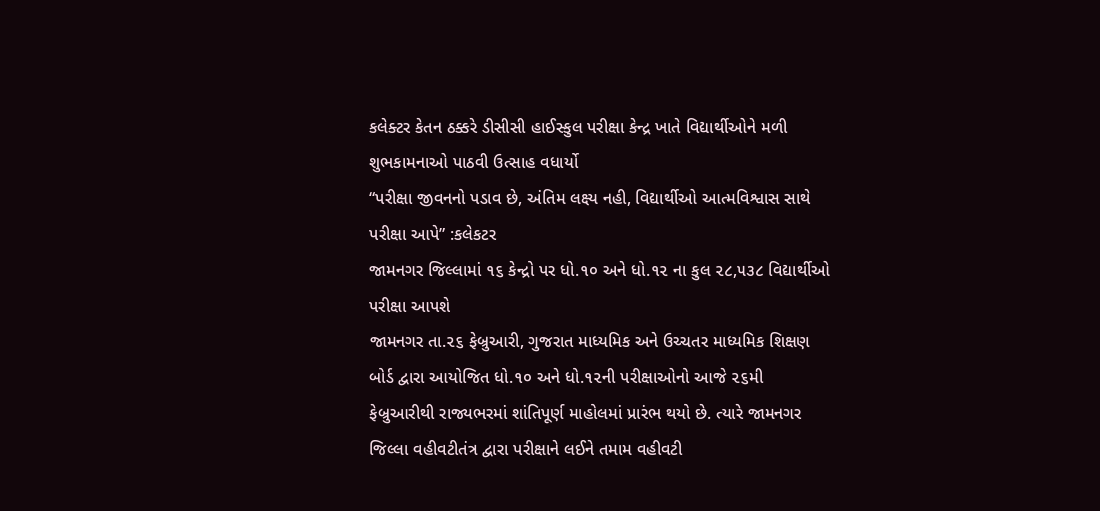કલેક્ટર કેતન ઠક્કરે ડીસીસી હાઈસ્કુલ પરીક્ષા કેન્દ્ર ખાતે વિદ્યાર્થીઓને મળી શુભકામનાઓ પાઠવી ઉત્સાહ વધાર્યો
“પરીક્ષા જીવનનો પડાવ છે, અંતિમ લક્ષ્ય નહી, વિદ્યાર્થીઓ આત્મવિશ્વાસ સાથે પરીક્ષા આપે” :કલેકટર
જામનગર જિલ્લામાં ૧૬ કેન્દ્રો પર ધો.૧૦ અને ધો.૧૨ ના કુલ ૨૮,૫૩૮ વિદ્યાર્થીઓ પરીક્ષા આપશે
જામનગર તા.૨૬ ફેબ્રુઆરી, ગુજરાત માધ્યમિક અને ઉચ્ચતર માધ્યમિક શિક્ષણ બોર્ડ દ્વારા આયોજિત ધો.૧૦ અને ધો.૧૨ની પરીક્ષાઓનો આજે ૨૬મી ફેબ્રુઆરીથી રાજ્યભરમાં શાંતિપૂર્ણ માહોલમાં પ્રારંભ થયો છે. ત્યારે જામનગર જિલ્લા વહીવટીતંત્ર દ્વારા પરીક્ષાને લઈને તમામ વહીવટી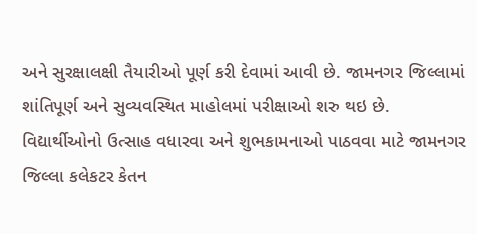અને સુરક્ષાલક્ષી તૈયારીઓ પૂર્ણ કરી દેવામાં આવી છે. જામનગર જિલ્લામાં શાંતિપૂર્ણ અને સુવ્યવસ્થિત માહોલમાં પરીક્ષાઓ શરુ થઇ છે.
વિદ્યાર્થીઓનો ઉત્સાહ વધારવા અને શુભકામનાઓ પાઠવવા માટે જામનગર જિલ્લા કલેકટર કેતન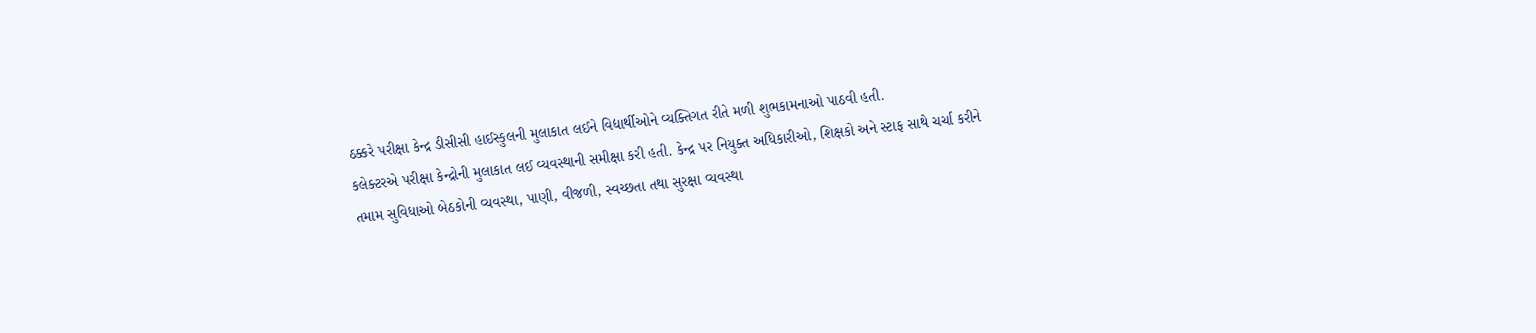ઠક્કરે પરીક્ષા કેન્દ્ર ડીસીસી હાઈસ્કુલની મુલાકાત લઈને વિદ્યાર્થીઓને વ્યક્તિગત રીતે મળી શુભકામનાઓ પાઠવી હતી.
કલેક્ટરએ પરીક્ષા કેન્દ્રોની મુલાકાત લઈ વ્યવસ્થાની સમીક્ષા કરી હતી. કેન્દ્ર પર નિયુક્ત અધિકારીઓ, શિક્ષકો અને સ્ટાફ સાથે ચર્ચા કરીને તમામ સુવિધાઓ બેઠકોની વ્યવસ્થા, પાણી, વીજળી, સ્વચ્છતા તથા સુરક્ષા વ્યવસ્થા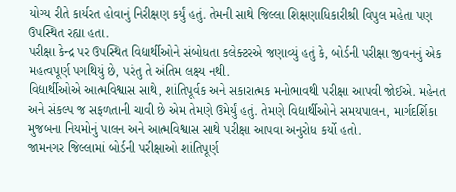યોગ્ય રીતે કાર્યરત હોવાનું નિરીક્ષણ કર્યું હતું. તેમની સાથે જિલ્લા શિક્ષણાધિકારીશ્રી વિપુલ મહેતા પણ ઉપસ્થિત રહ્યા હતા.
પરીક્ષા કેન્દ્ર પર ઉપસ્થિત વિદ્યાર્થીઓને સંબોધતા કલેક્ટરએ જણાવ્યું હતું કે, બોર્ડની પરીક્ષા જીવનનું એક મહત્વપૂર્ણ પગથિયું છે, પરંતુ તે અંતિમ લક્ષ્ય નથી.
વિદ્યાર્થીઓએ આત્મવિશ્વાસ સાથે, શાંતિપૂર્વક અને સકારાત્મક મનોભાવથી પરીક્ષા આપવી જોઈએ. મહેનત અને સંકલ્પ જ સફળતાની ચાવી છે એમ તેમણે ઉમેર્યું હતું. તેમણે વિદ્યાર્થીઓને સમયપાલન, માર્ગદર્શિકા મુજબના નિયમોનું પાલન અને આત્મવિશ્વાસ સાથે પરીક્ષા આપવા અનુરોધ કર્યો હતો.
જામનગર જિલ્લામાં બોર્ડની પરીક્ષાઓ શાંતિપૂર્ણ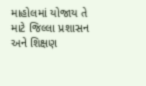માહોલમાં યોજાય તે માટે જિલ્લા પ્રશાસન અને શિક્ષણ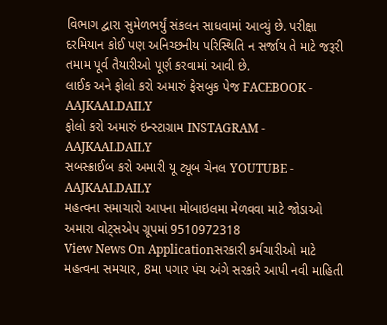વિભાગ દ્વારા સુમેળભર્યું સંકલન સાધવામાં આવ્યું છે. પરીક્ષા દરમિયાન કોઈ પણ અનિચ્છનીય પરિસ્થિતિ ન સર્જાય તે માટે જરૂરી તમામ પૂર્વ તૈયારીઓ પૂર્ણ કરવામાં આવી છે.
લાઈક અને ફોલો કરો અમારું ફેસબુક પેજ FACEBOOK - AAJKAALDAILY
ફોલો કરો અમારું ઇન્સ્ટાગ્રામ INSTAGRAM - AAJKAALDAILY
સબસ્ક્રાઈબ કરો અમારી યૂ ટ્યૂબ ચેનલ YOUTUBE - AAJKAALDAILY
મહત્વના સમાચારો આપના મોબાઇલમા મેળવવા માટે જોડાઓ અમારા વોટ્સએપ ગ્રૂપમાં 9510972318
View News On Applicationસરકારી કર્મચારીઓ માટે મહત્વના સમચાર, 8મા પગાર પંચ અંગે સરકારે આપી નવી માહિતી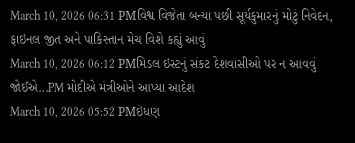March 10, 2026 06:31 PMવિશ્વ વિજેતા બન્યા પછી સૂર્યકુમારનું મોટું નિવેદન, ફાઇનલ જીત અને પાકિસ્તાન મેચ વિશે કહ્યું આવું
March 10, 2026 06:12 PMમિડલ ઇસ્ટનું સંકટ દેશવાસીઓ પર ન આવવું જોઈએ...PM મોદીએ મંત્રીઓને આપ્યા આદેશ
March 10, 2026 05:52 PMઇંધણ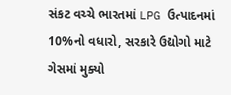સંકટ વચ્ચે ભારતમાં LPG ઉત્પાદનમાં 10%નો વધારો, સરકારે ઉદ્યોગો માટે ગેસમાં મુક્યો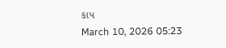કાપ
March 10, 2026 05:23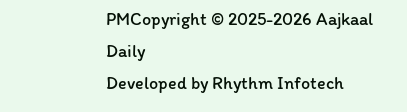PMCopyright © 2025-2026 Aajkaal Daily
Developed by Rhythm Infotech